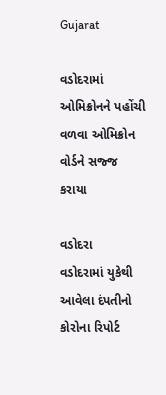Gujarat

વડોદરામાં ઓમિક્રોનને પહોંચી વળવા ઓમિક્રોન વોર્ડને સજ્જ કરાયા

વડોદરા
વડોદરામાં યુકેથી આવેલા દંપતીનો કોરોના રિપોર્ટ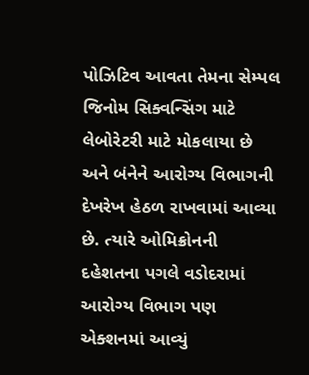પોઝિટિવ આવતા તેમના સેમ્પલ જિનોમ સિક્વન્સિંગ માટે લેબોરેટરી માટે મોકલાયા છે અને બંનેને આરોગ્ય વિભાગની દેખરેખ હેઠળ રાખવામાં આવ્યા છે. ત્યારે ઓમિક્રોનની દહેશતના પગલે વડોદરામાં આરોગ્ય વિભાગ પણ એક્શનમાં આવ્યું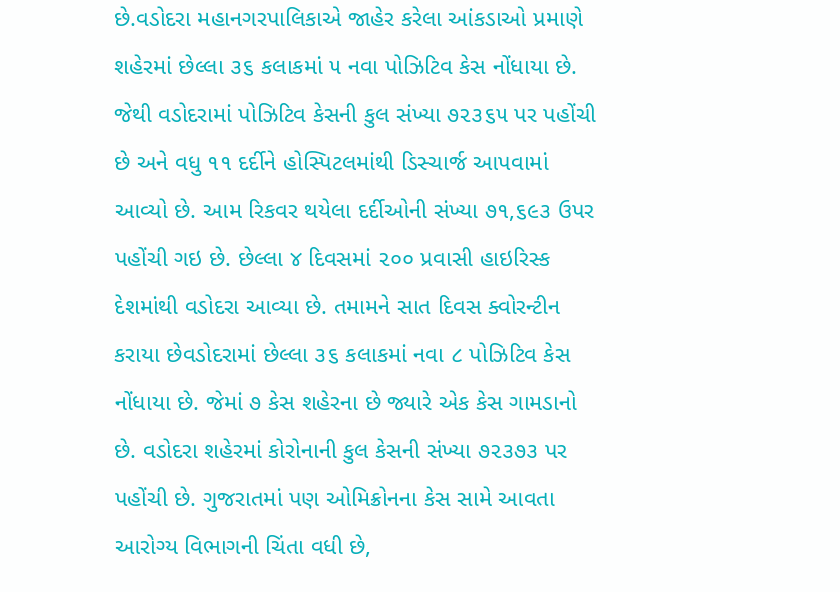છે.વડોદરા મહાનગરપાલિકાએ જાહેર કરેલા આંકડાઓ પ્રમાણે શહેરમાં છેલ્લા ૩૬ કલાકમાં ૫ નવા પોઝિટિવ કેસ નોંધાયા છે. જેથી વડોદરામાં પોઝિટિવ કેસની કુલ સંખ્યા ૭૨૩૬૫ પર પહોંચી છે અને વધુ ૧૧ દર્દીને હોસ્પિટલમાંથી ડિસ્ચાર્જ આપવામાં આવ્યો છે. આમ રિકવર થયેલા દર્દીઓની સંખ્યા ૭૧,૬૯૩ ઉપર પહોંચી ગઇ છે. છેલ્લા ૪ દિવસમાં ૨૦૦ પ્રવાસી હાઇરિસ્ક દેશમાંથી વડોદરા આવ્યા છે. તમામને સાત દિવસ ક્વોરન્ટીન કરાયા છેવડોદરામાં છેલ્લા ૩૬ કલાકમાં નવા ૮ પોઝિટિવ કેસ નોંધાયા છે. જેમાં ૭ કેસ શહેરના છે જ્યારે એક કેસ ગામડાનો છે. વડોદરા શહેરમાં કોરોનાની કુલ કેસની સંખ્યા ૭૨૩૭૩ પર પહોંચી છે. ગુજરાતમાં પણ ઓમિક્રોનના કેસ સામે આવતા આરોગ્ય વિભાગની ચિંતા વધી છે,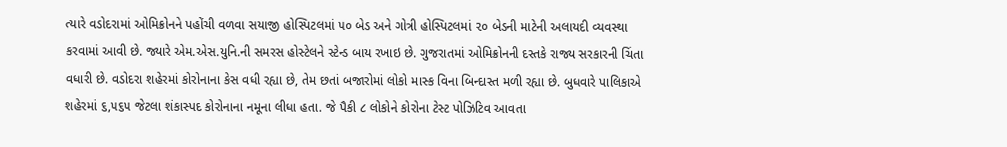ત્યારે વડોદરામાં ઓમિક્રોનને પહોંચી વળવા સયાજી હોસ્પિટલમાં ૫૦ બેડ અને ગોત્રી હોસ્પિટલમાં ૨૦ બેડની માટેની અલાયદી વ્યવસ્થા કરવામાં આવી છે. જ્યારે એમ.એસ.યુનિ.ની સમરસ હોસ્ટેલને સ્ટેન્ડ બાય રખાઇ છે. ગુજરાતમાં ઓમિક્રોનની દસ્તકે રાજ્ય સરકારની ચિંતા વધારી છે. વડોદરા શહેરમાં કોરોનાના કેસ વધી રહ્યા છે, તેમ છતાં બજારોમાં લોકો માસ્ક વિના બિન્દાસ્ત મળી રહ્યા છે. બુધવારે પાલિકાએ શહેરમાં ૬,૫૬૫ જેટલા શંકાસ્પદ કોરોનાના નમૂના લીધા હતા. જે પૈકી ૮ લોકોને કોરોના ટેસ્ટ પોઝિટિવ આવતા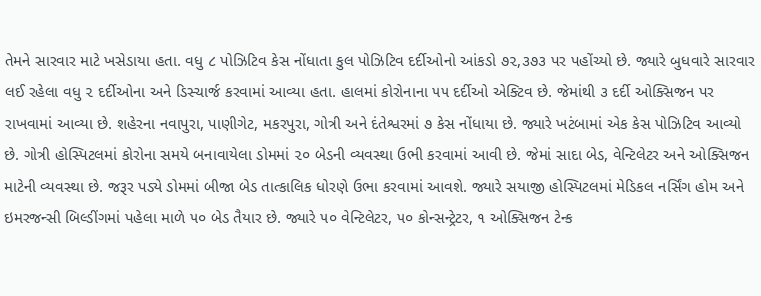તેમને સારવાર માટે ખસેડાયા હતા. વધુ ૮ પોઝિટિવ કેસ નોંધાતા કુલ પોઝિટિવ દર્દીઓનો આંકડો ૭૨,૩૭૩ પર પહોંચ્યો છે. જ્યારે બુધવારે સારવાર લઈ રહેલા વધુ ૨ દર્દીઓના અને ડિસ્ચાર્જ કરવામાં આવ્યા હતા. હાલમાં કોરોનાના ૫૫ દર્દીઓ એક્ટિવ છે. જેમાંથી ૩ દર્દી ઓક્સિજન પર રાખવામાં આવ્યા છે. શહેરના નવાપુરા, પાણીગેટ, મકરપુરા, ગોત્રી અને દંતેશ્વરમાં ૭ કેસ નોંધાયા છે. જ્યારે ખટંબામાં એક કેસ પોઝિટિવ આવ્યો છે. ગોત્રી હોસ્પિટલમાં કોરોના સમયે બનાવાયેલા ડોમમાં ૨૦ બેડની વ્યવસ્થા ઉભી કરવામાં આવી છે. જેમાં સાદા બેડ, વેન્ટિલેટર અને ઓક્સિજન માટેની વ્યવસ્થા છે. જરૂર પડ્યે ડોમમાં બીજા બેડ તાત્કાલિક ધોરણે ઉભા કરવામાં આવશે. જ્યારે સયાજી હોસ્પિટલમાં મેડિકલ નર્સિંગ હોમ અને ઇમરજન્સી બિલ્ડીંગમાં પહેલા માળે ૫૦ બેડ તૈયાર છે. જ્યારે ૫૦ વેન્ટિલેટર, ૫૦ કોન્સન્ટ્રેટર, ૧ ઓક્સિજન ટેન્ક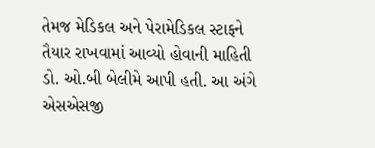તેમજ મેડિકલ અને પેરામેડિકલ સ્ટાફને તૈયાર રાખવામાં આવ્યો હોવાની માહિતી ડો. ઓ.બી બેલીમે આપી હતી. આ અંગે એસએસજી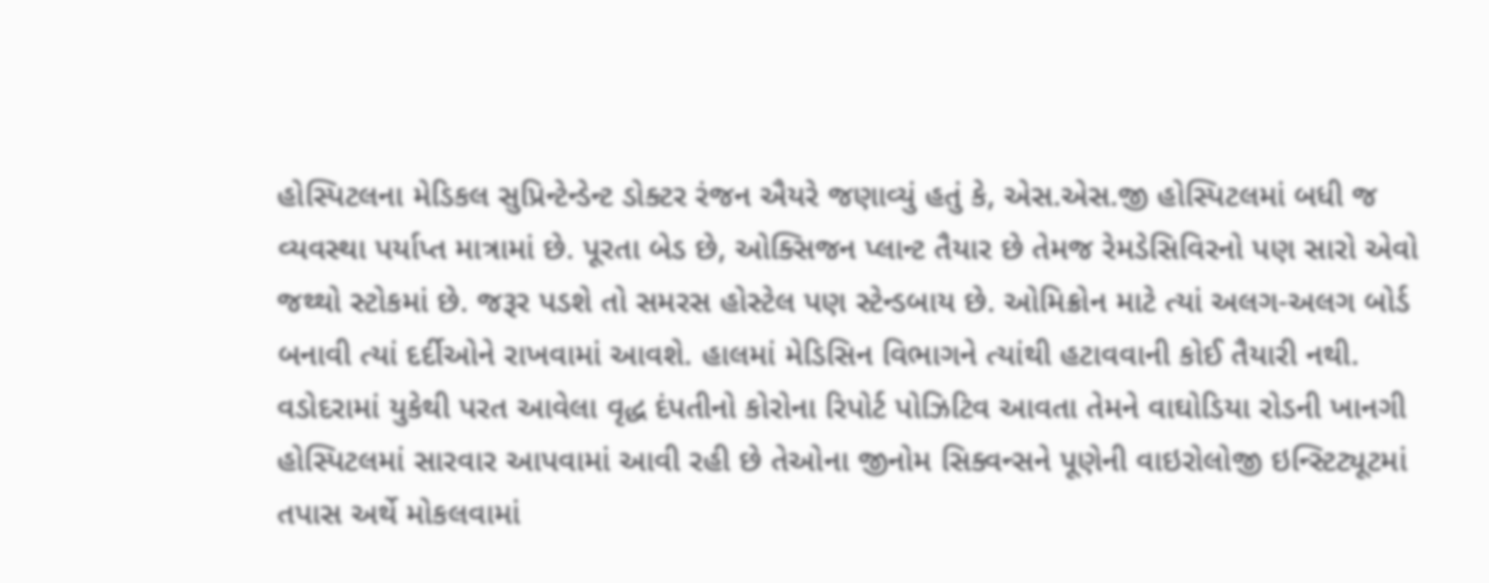હોસ્પિટલના મેડિકલ સુપ્રિન્ટેન્ડેન્ટ ડોક્ટર રંજન ઐયરે જણાવ્યું હતું કે, એસ.એસ.જી હોસ્પિટલમાં બધી જ વ્યવસ્થા પર્યાપ્ત માત્રામાં છે. પૂરતા બેડ છે, ઓક્સિજન પ્લાન્ટ તૈયાર છે તેમજ રેમડેસિવિરનો પણ સારો એવો જથ્થો સ્ટોકમાં છે. જરૂર પડશે તો સમરસ હોસ્ટેલ પણ સ્ટેન્ડબાય છે. ઓમિક્રોન માટે ત્યાં અલગ-અલગ બોર્ડ બનાવી ત્યાં દર્દીઓને રાખવામાં આવશે. હાલમાં મેડિસિન વિભાગને ત્યાંથી હટાવવાની કોઈ તૈયારી નથી. વડોદરામાં યુકેથી પરત આવેલા વૃદ્ધ દંપતીનો કોરોના રિપોર્ટ પોઝિટિવ આવતા તેમને વાઘોડિયા રોડની ખાનગી હોસ્પિટલમાં સારવાર આપવામાં આવી રહી છે તેઓના જીનોમ સિક્વન્સને પૂણેની વાઇરોલોજી ઇન્સ્ટિટ્યૂટમાં તપાસ અર્થે મોકલવામાં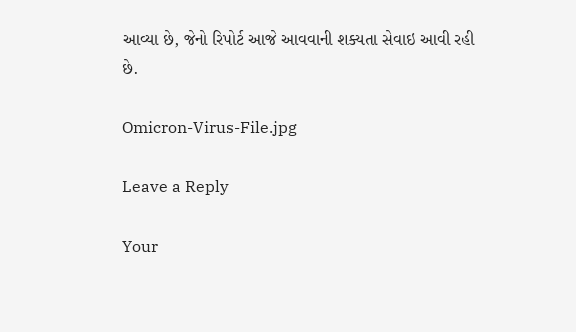આવ્યા છે, જેનો રિપોર્ટ આજે આવવાની શક્યતા સેવાઇ આવી રહી છે.

Omicron-Virus-File.jpg

Leave a Reply

Your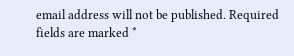email address will not be published. Required fields are marked *